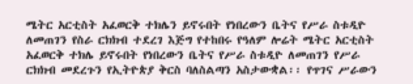ሜትር አርቲስት አፈወርቅ ተክሌን ይኖሩበት የነበረውን ቤትና የሥራ ስቱዲዮ ለመጠገን የስራ ርክክብ ተደረገ እጅግ የተከበሩ የዓለም ሎሬት ሜትር አርቲስት አፈወርቅ ተክሌ ይኖሩበት የነበረውን ቤትና የሥራ ስቱዲዮ ለመጠገን የሥራ ርክክብ መደረጉን የኢትዮጵያ ቅርስ ባለስልጣን አስታውቋል፡፡ የጥገና ሥራውን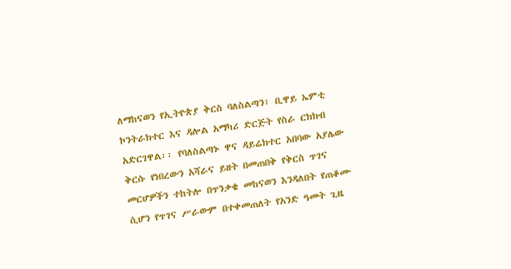ለማከናወን የኢትዮጵያ ቅርስ ባለስልጣን፣ ቢዋይ ኤምቲ ኮንትራክተር እና ዳሎል አማካሪ ድርጅት የስራ ርክክብ አድርገዋል፡፡ የባለስልጣኑ ዋና ዳይሬክተር አበባው አያሌው ቅርሱ የነበረውን አሻራና ይዘት በመጠበቅ የቅርስ ጥገና መርሆዎችን ተከትሎ በጥንቃቄ መከናወን እንዳለበት የጠቆሙ ሲሆን የጥገና ሥራውም በተቀመጠለት የአንድ ዓመት ጊዜ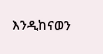እንዲከናወን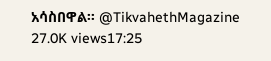አሳስበዋል፡፡ @TikvahethMagazine 27.0K views17:25